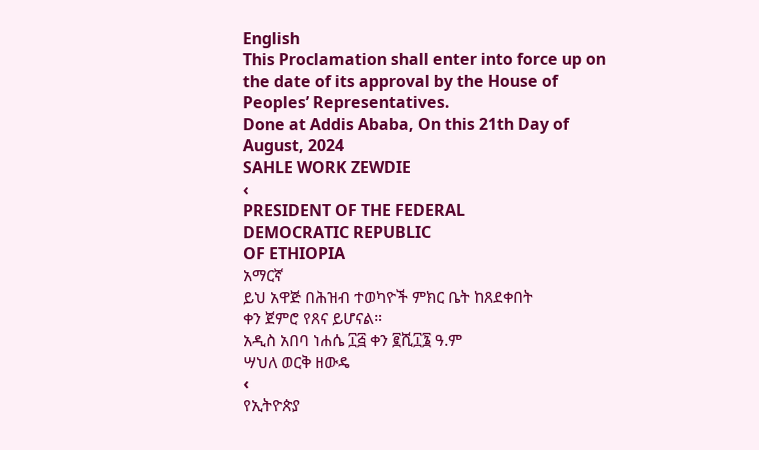English
This Proclamation shall enter into force up on
the date of its approval by the House of
Peoples’ Representatives.
Done at Addis Ababa, On this 21th Day of
August, 2024
SAHLE WORK ZEWDIE
‹
PRESIDENT OF THE FEDERAL
DEMOCRATIC REPUBLIC
OF ETHIOPIA
አማርኛ
ይህ አዋጅ በሕዝብ ተወካዮች ምክር ቤት ከጸደቀበት
ቀን ጀምሮ የጸና ይሆናል።
አዲስ አበባ ነሐሴ ፲፭ ቀን ፪ሺ፲፮ ዓ.ም
ሣህለ ወርቅ ዘውዴ
‹
የኢትዮጵያ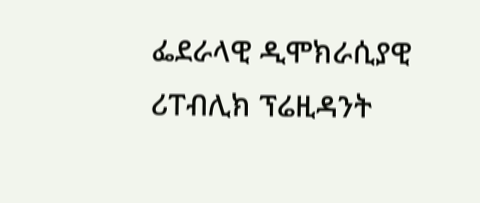ፌደራላዊ ዲሞክራሲያዊ
ሪፐብሊክ ፕሬዚዳንት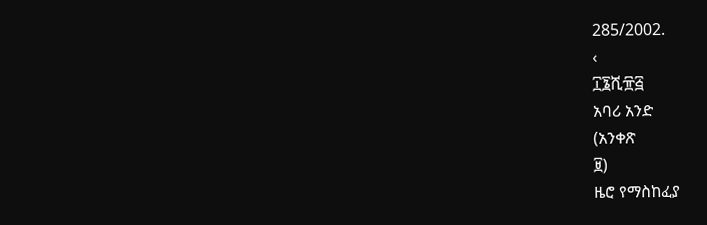285/2002.
‹
፲፮ሺ፹፭
አባሪ አንድ
(አንቀጽ
፱)
ዜሮ የማስከፈያ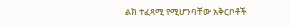ልክ ተፈጻሚ የሚሆንባቸው አቅርቦቶች